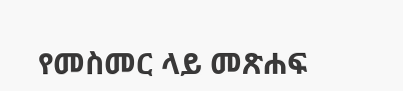የመስመር ላይ መጽሐፍ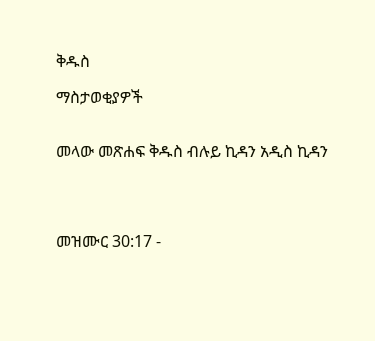ቅዱስ

ማስታወቂያዎች


መላው መጽሐፍ ቅዱስ ብሉይ ኪዳን አዲስ ኪዳን




መዝሙር 30:17 -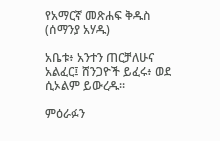የአማርኛ መጽሐፍ ቅዱስ (ሰማንያ አሃዱ)

አቤቱ፥ አንተን ጠርቻለሁና አልፈር፤ ሸንጋዮች ይፈሩ፥ ወደ ሲኦልም ይውረዱ።

ምዕራፉን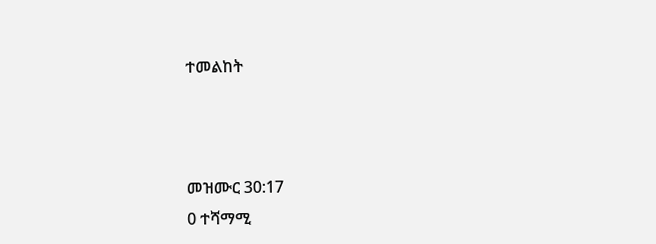ተመልከት



መዝሙር 30:17
0 ተሻማሚ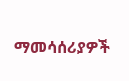ማመሳሰሪያዎች